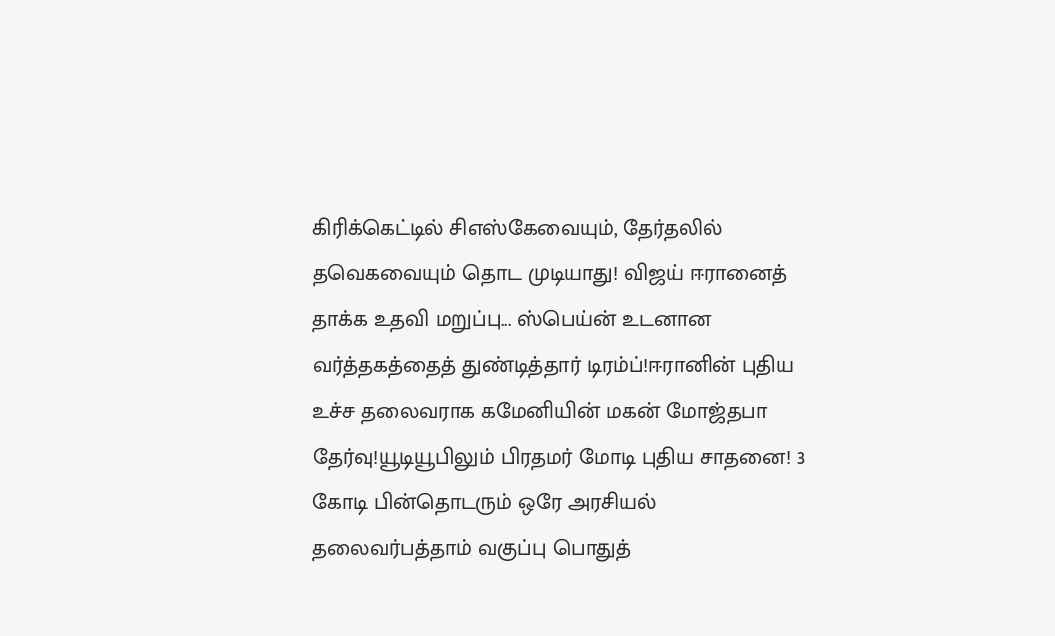கிரிக்கெட்டில் சிஎஸ்கேவையும், தேர்தலில் தவெகவையும் தொட முடியாது! விஜய் ஈரானைத் தாக்க உதவி மறுப்பு... ஸ்பெய்ன் உடனான வர்த்தகத்தைத் துண்டித்தார் டிரம்ப்!ஈரானின் புதிய உச்ச தலைவராக கமேனியின் மகன் மோஜ்தபா தேர்வு!யூடியூபிலும் பிரதமர் மோடி புதிய சாதனை! 3 கோடி பின்தொடரும் ஒரே அரசியல் தலைவர்பத்தாம் வகுப்பு பொதுத்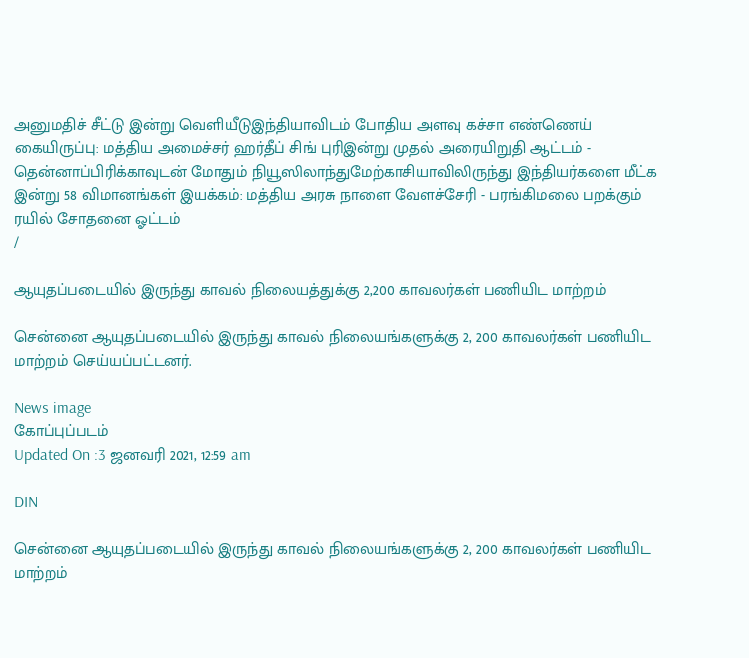அனுமதிச் சீட்டு இன்று வெளியீடுஇந்தியாவிடம் போதிய அளவு கச்சா எண்ணெய் கையிருப்பு: மத்திய அமைச்சர் ஹர்தீப் சிங் புரிஇன்று முதல் அரையிறுதி ஆட்டம் - தென்னாப்பிரிக்காவுடன் மோதும் நியூஸிலாந்துமேற்காசியாவிலிருந்து இந்தியர்களை மீட்க இன்று 58 விமானங்கள் இயக்கம்: மத்திய அரசு நாளை வேளச்சேரி - பரங்கிமலை பறக்கும் ரயில் சோதனை ஓட்டம்
/

ஆயுதப்படையில் இருந்து காவல் நிலையத்துக்கு 2,200 காவலர்கள் பணியிட மாற்றம்

சென்னை ஆயுதப்படையில் இருந்து காவல் நிலையங்களுக்கு 2, 200 காவலர்கள் பணியிட மாற்றம் செய்யப்பட்டனர்.

News image
கோப்புப்படம்
Updated On :3 ஜனவரி 2021, 12:59 am

DIN

சென்னை ஆயுதப்படையில் இருந்து காவல் நிலையங்களுக்கு 2, 200 காவலர்கள் பணியிட மாற்றம்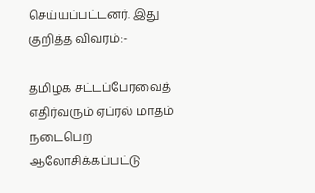செய்யப்பட்டனர். இது குறித்த விவரம்:-

தமிழக சட்டப்பேரவைத் எதிர்வரும் ஏப்ரல் மாதம் நடைபெற ஆலோசிக்கப்பட்டு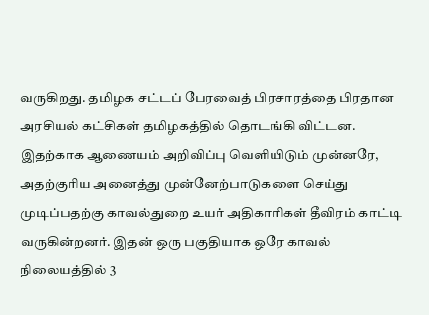வருகிறது. தமிழக சட்டப் பேரவைத் பிரசாரத்தை பிரதான அரசியல் கட்சிகள் தமிழகத்தில் தொடங்கி விட்டன. இதற்காக ஆணையம் அறிவிப்பு வெளியிடும் முன்னரே, அதற்குரிய அனைத்து முன்னேற்பாடுகளை செய்து முடிப்பதற்கு காவல்துறை உயர் அதிகாரிகள் தீவிரம் காட்டி வருகின்றனர். இதன் ஒரு பகுதியாக ஒரே காவல் நிலையத்தில் 3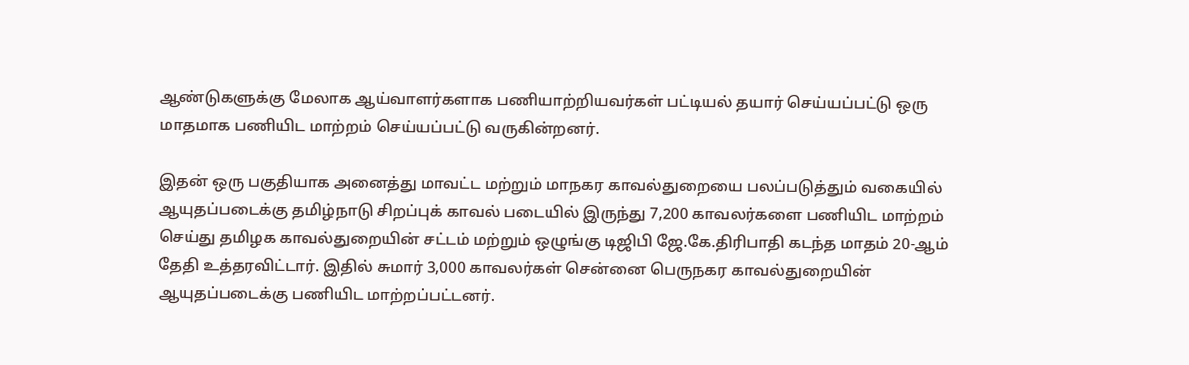ஆண்டுகளுக்கு மேலாக ஆய்வாளர்களாக பணியாற்றியவர்கள் பட்டியல் தயார் செய்யப்பட்டு ஒரு மாதமாக பணியிட மாற்றம் செய்யப்பட்டு வருகின்றனர்.

இதன் ஒரு பகுதியாக அனைத்து மாவட்ட மற்றும் மாநகர காவல்துறையை பலப்படுத்தும் வகையில் ஆயுதப்படைக்கு தமிழ்நாடு சிறப்புக் காவல் படையில் இருந்து 7,200 காவலர்களை பணியிட மாற்றம் செய்து தமிழக காவல்துறையின் சட்டம் மற்றும் ஒழுங்கு டிஜிபி ஜே.கே.திரிபாதி கடந்த மாதம் 20-ஆம் தேதி உத்தரவிட்டார். இதில் சுமார் 3,000 காவலர்கள் சென்னை பெருநகர காவல்துறையின் ஆயுதப்படைக்கு பணியிட மாற்றப்பட்டனர்.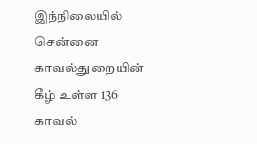இந்நிலையில் சென்னை காவல்துறையின் கீழ் உள்ள 136 காவல்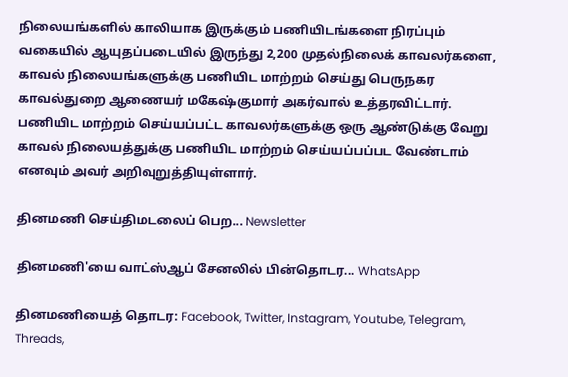நிலையங்களில் காலியாக இருக்கும் பணியிடங்களை நிரப்பும் வகையில் ஆயுதப்படையில் இருந்து 2,200 முதல்நிலைக் காவலர்களை, காவல் நிலையங்களுக்கு பணியிட மாற்றம் செய்து பெருநகர காவல்துறை ஆணையர் மகேஷ்குமார் அகர்வால் உத்தரவிட்டார். பணியிட மாற்றம் செய்யப்பட்ட காவலர்களுக்கு ஒரு ஆண்டுக்கு வேறு காவல் நிலையத்துக்கு பணியிட மாற்றம் செய்யப்பப்பட வேண்டாம் எனவும் அவர் அறிவுறுத்தியுள்ளார்.

தினமணி செய்திமடலைப் பெற... Newsletter

தினமணி'யை வாட்ஸ்ஆப் சேனலில் பின்தொடர... WhatsApp

தினமணியைத் தொடர: Facebook, Twitter, Instagram, Youtube, Telegram, Threads,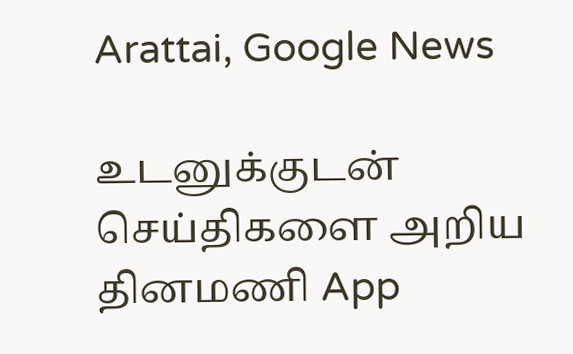Arattai, Google News

உடனுக்குடன் செய்திகளை அறிய தினமணி App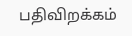பதிவிறக்கம்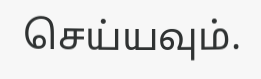செய்யவும்.